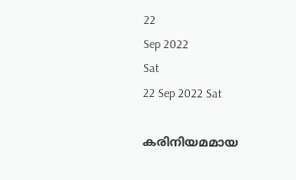22
Sep 2022
Sat
22 Sep 2022 Sat

കരിനിയമമായ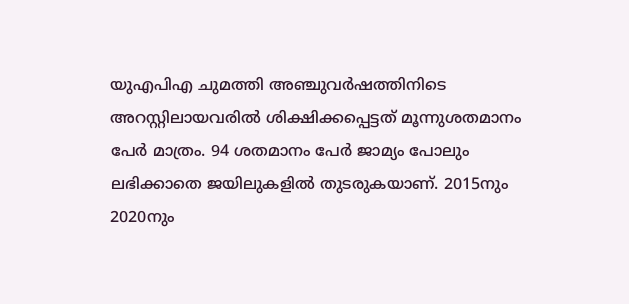യുഎപിഎ ചുമത്തി അഞ്ചുവർഷത്തിനിടെ അറസ്റ്റിലായവരിൽ ശിക്ഷിക്കപ്പെട്ടത് മൂന്നുശതമാനം പേർ മാത്രം. 94 ശതമാനം പേർ ജാമ്യം പോലും ലഭിക്കാതെ ജയിലുകളിൽ തുടരുകയാണ്. 2015നും 2020നും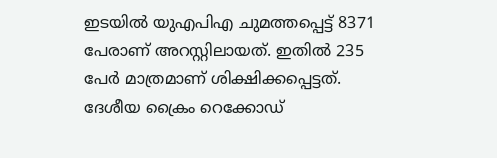ഇടയിൽ യുഎപിഎ ചുമത്തപ്പെട്ട് 8371 പേരാണ് അറസ്റ്റിലായത്. ഇതിൽ 235 പേർ മാത്രമാണ് ശിക്ഷിക്കപ്പെട്ടത്. ദേശീയ ക്രൈം റെക്കോഡ്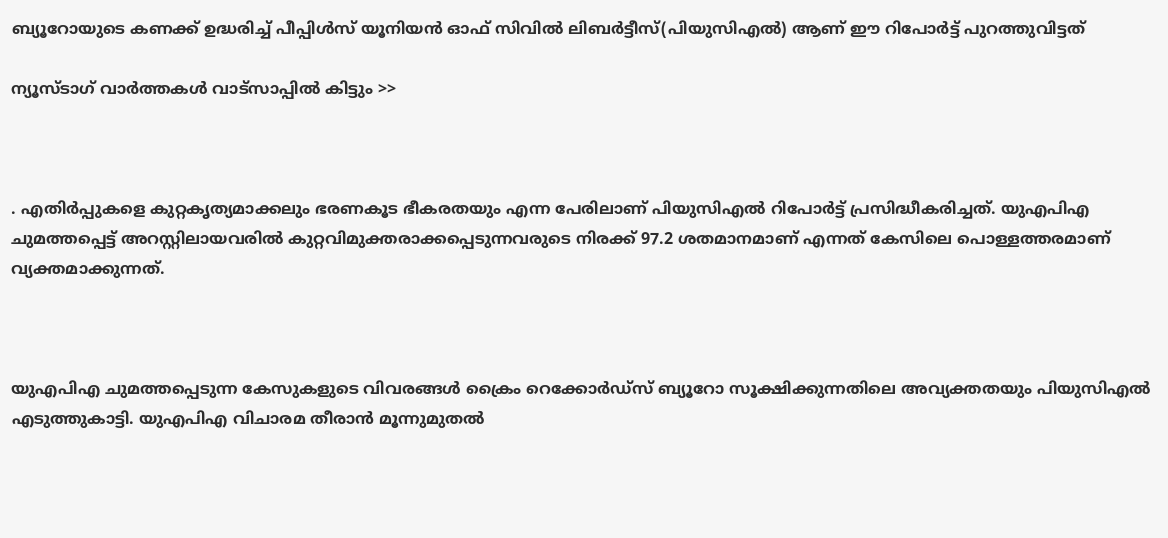ബ്യൂറോയുടെ കണക്ക് ഉദ്ധരിച്ച് പീപ്പിൾസ് യൂനിയൻ ഓഫ് സിവിൽ ലിബർട്ടീസ്(പിയുസിഎൽ) ആണ് ഈ റിപോർട്ട് പുറത്തുവിട്ടത്

ന്യൂസ്ടാഗ് വാര്‍ത്തകള്‍ വാട്‌സാപ്പില്‍ കിട്ടും >>



. എതിർപ്പുകളെ കുറ്റകൃത്യമാക്കലും ഭരണകൂട ഭീകരതയും എന്ന പേരിലാണ് പിയുസിഎൽ റിപോർട്ട് പ്രസിദ്ധീകരിച്ചത്. യുഎപിഎ ചുമത്തപ്പെട്ട് അറസ്റ്റിലായവരിൽ കുറ്റവിമുക്തരാക്കപ്പെടുന്നവരുടെ നിരക്ക് 97.2 ശതമാനമാണ് എന്നത് കേസിലെ പൊള്ളത്തരമാണ് വ്യക്തമാക്കുന്നത്.



യുഎപിഎ ചുമത്തപ്പെടുന്ന കേസുകളുടെ വിവരങ്ങൾ ക്രൈം റെക്കോർഡ്സ് ബ്യൂറോ സൂക്ഷിക്കുന്നതിലെ അവ്യക്തതയും പിയുസിഎൽ എടുത്തുകാട്ടി. യുഎപിഎ വിചാരമ തീരാൻ മൂന്നുമുതൽ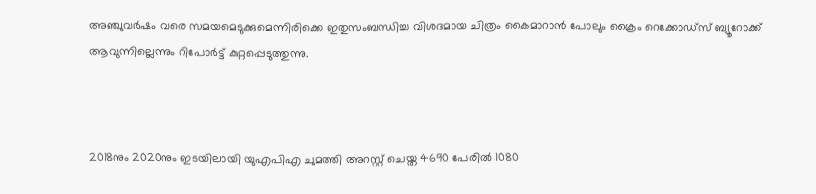അഞ്ചുവർഷം വരെ സമയമെടുക്കുമെന്നിരിക്കെ ഇതുസംബന്ധിച്ച വിശദമായ ചിത്രം കൈമാറാൻ പോലും ക്രൈം റെക്കോഡ്സ് ബ്യൂറോക്ക് ആവുന്നില്ലെന്നും റിപോർട്ട് കുറ്റപ്പെടുത്തുന്നു.



2018നും 2020നും ഇടയിലായി യുഎപിഎ ചുമത്തി അറസ്റ്റ് ചെയ്ത 4690 പേരിൽ 1080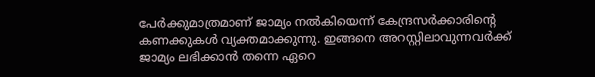പേർക്കുമാത്രമാണ് ജാമ്യം നൽകിയെന്ന് കേന്ദ്രസർക്കാരിന്റെ കണക്കുകൾ വ്യക്തമാക്കുന്നു. ഇങ്ങനെ അറസ്റ്റിലാവുന്നവർക്ക് ജാമ്യം ലഭിക്കാൻ തന്നെ ഏറെ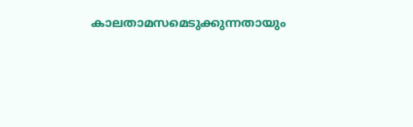കാലതാമസമെടുക്കുന്നതായും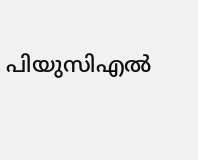പിയുസിഎൽ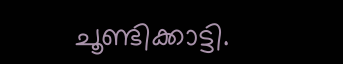ചൂണ്ടിക്കാട്ടി.